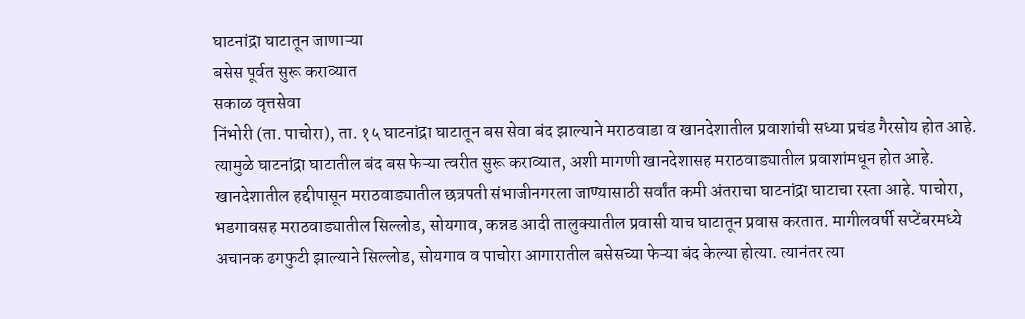घाटनांद्रा घाटातून जाणाऱ्या
बसेस पूर्वत सुरू कराव्यात
सकाळ वृत्तसेवा
निंभोरी (ता. पाचोरा), ता. १५ घाटनांद्रा घाटातून बस सेवा बंद झाल्याने मराठवाडा व खानदेशातील प्रवाशांची सध्या प्रचंड गैरसोय होत आहे. त्यामुळे घाटनांद्रा घाटातील बंद बस फेऱ्या त्वरीत सुरू कराव्यात, अशी मागणी खानदेशासह मराठवाड्यातील प्रवाशांमधून होत आहे.
खानदेशातील हद्दीपासून मराठवाड्यातील छत्रपती संभाजीनगरला जाण्यासाठी सर्वांत कमी अंतराचा घाटनांद्रा घाटाचा रस्ता आहे. पाचोरा, भडगावसह मराठवाड्यातील सिल्लोड, सोयगाव, कन्नड आदी तालुक्यातील प्रवासी याच घाटातून प्रवास करतात. मागीलवर्षी सप्टेंबरमध्ये अचानक ढगफुटी झाल्याने सिल्लोड, सोयगाव व पाचोरा आगारातील बसेसच्या फेऱ्या बंद केल्या होत्या. त्यानंतर त्या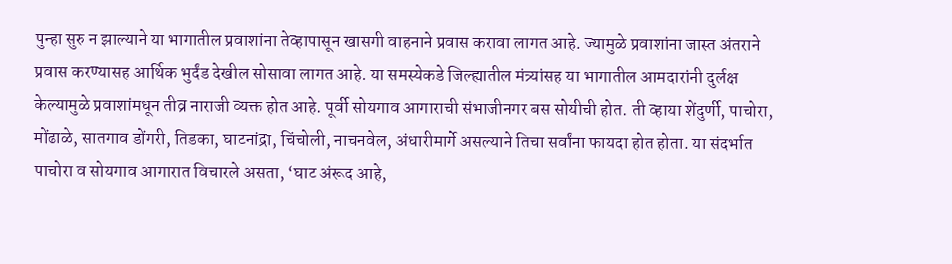पुन्हा सुरु न झाल्याने या भागातील प्रवाशांना तेव्हापासून खासगी वाहनाने प्रवास करावा लागत आहे. ज्यामुळे प्रवाशांना जास्त अंतराने प्रवास करण्यासह आर्थिक भुर्दंड देखील सोसावा लागत आहे. या समस्येकडे जिल्ह्यातील मंत्र्यांसह या भागातील आमदारांनी दुर्लक्ष केल्यामुळे प्रवाशांमधून तीव्र नाराजी व्यक्त होत आहे. पूर्वी सोयगाव आगाराची संभाजीनगर बस सोयीची होत. ती व्हाया शेंदुर्णी, पाचोरा, मोंढाळे, सातगाव डोंगरी, तिडका, घाटनांद्रा, चिंचोली, नाचनवेल, अंधारीमार्गे असल्याने तिचा सर्वांना फायदा होत होता. या संदर्भात पाचोरा व सोयगाव आगारात विचारले असता, ‘घाट अंरूद आहे,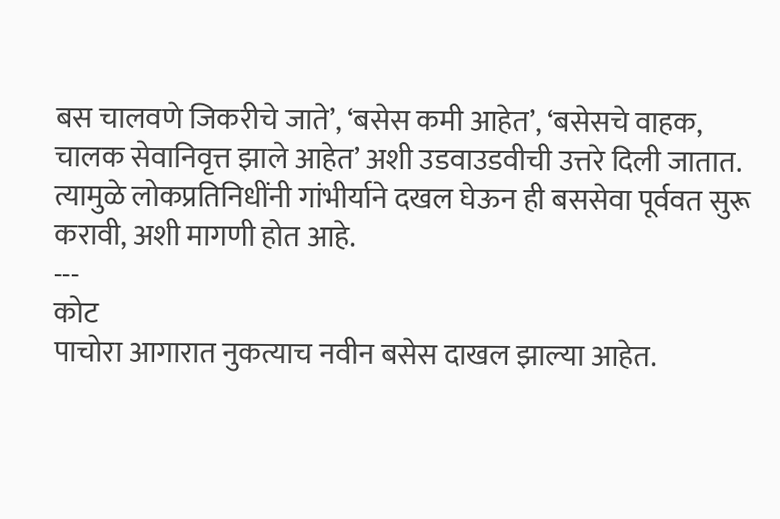बस चालवणे जिकरीचे जाते’, ‘बसेस कमी आहेत’, ‘बसेसचे वाहक, चालक सेवानिवृत्त झाले आहेत’ अशी उडवाउडवीची उत्तरे दिली जातात. त्यामुळे लोकप्रतिनिधींनी गांभीर्याने दखल घेऊन ही बससेवा पूर्ववत सुरू करावी, अशी मागणी होत आहे.
---
कोट
पाचोरा आगारात नुकत्याच नवीन बसेस दाखल झाल्या आहेत.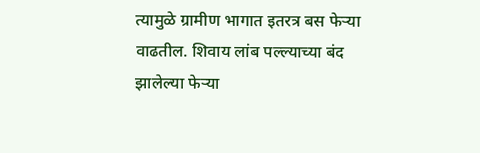त्यामुळे ग्रामीण भागात इतरत्र बस फेऱ्या वाढतील. शिवाय लांब पल्ल्याच्या बंद झालेल्या फेऱ्या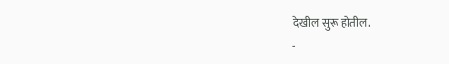देखील सुरू होतील.
-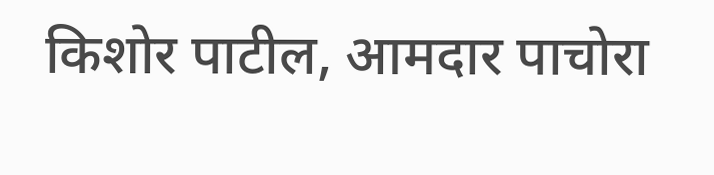किशोर पाटील, आमदार पाचोरा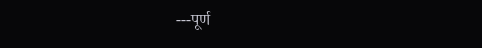---पूर्ण